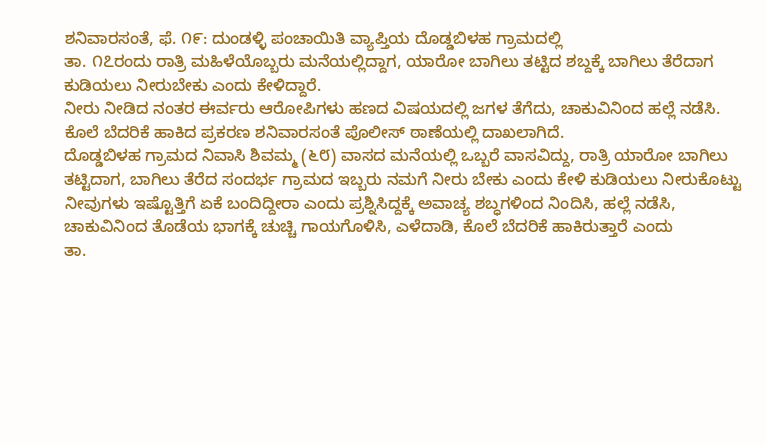ಶನಿವಾರಸಂತೆ, ಫೆ. ೧೯: ದುಂಡಳ್ಳಿ ಪಂಚಾಯಿತಿ ವ್ಯಾಪ್ತಿಯ ದೊಡ್ಡಬಿಳಹ ಗ್ರಾಮದಲ್ಲಿ
ತಾ. ೧೭ರಂದು ರಾತ್ರಿ ಮಹಿಳೆಯೊಬ್ಬರು ಮನೆಯಲ್ಲಿದ್ದಾಗ, ಯಾರೋ ಬಾಗಿಲು ತಟ್ಟಿದ ಶಬ್ದಕ್ಕೆ ಬಾಗಿಲು ತೆರೆದಾಗ ಕುಡಿಯಲು ನೀರುಬೇಕು ಎಂದು ಕೇಳಿದ್ದಾರೆ.
ನೀರು ನೀಡಿದ ನಂತರ ಈರ್ವರು ಆರೋಪಿಗಳು ಹಣದ ವಿಷಯದಲ್ಲಿ ಜಗಳ ತೆಗೆದು, ಚಾಕುವಿನಿಂದ ಹಲ್ಲೆ ನಡೆಸಿ. ಕೊಲೆ ಬೆದರಿಕೆ ಹಾಕಿದ ಪ್ರಕರಣ ಶನಿವಾರಸಂತೆ ಪೊಲೀಸ್ ಠಾಣೆಯಲ್ಲಿ ದಾಖಲಾಗಿದೆ.
ದೊಡ್ಡಬಿಳಹ ಗ್ರಾಮದ ನಿವಾಸಿ ಶಿವಮ್ಮ (೬೮) ವಾಸದ ಮನೆಯಲ್ಲಿ ಒಬ್ಬರೆ ವಾಸವಿದ್ದು, ರಾತ್ರಿ ಯಾರೋ ಬಾಗಿಲು ತಟ್ಟಿದಾಗ, ಬಾಗಿಲು ತೆರೆದ ಸಂದರ್ಭ ಗ್ರಾಮದ ಇಬ್ಬರು ನಮಗೆ ನೀರು ಬೇಕು ಎಂದು ಕೇಳಿ ಕುಡಿಯಲು ನೀರುಕೊಟ್ಟು ನೀವುಗಳು ಇಷ್ಟೊತ್ತಿಗೆ ಏಕೆ ಬಂದಿದ್ದೀರಾ ಎಂದು ಪ್ರಶ್ನಿಸಿದ್ದಕ್ಕೆ ಅವಾಚ್ಯ ಶಬ್ಧಗಳಿಂದ ನಿಂದಿಸಿ, ಹಲ್ಲೆ ನಡೆಸಿ, ಚಾಕುವಿನಿಂದ ತೊಡೆಯ ಭಾಗಕ್ಕೆ ಚುಚ್ಚಿ ಗಾಯಗೊಳಿಸಿ, ಎಳೆದಾಡಿ, ಕೊಲೆ ಬೆದರಿಕೆ ಹಾಕಿರುತ್ತಾರೆ ಎಂದು
ತಾ.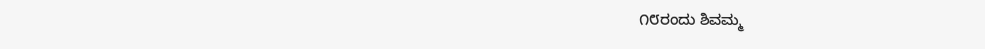೧೮ರಂದು ಶಿವಮ್ಮ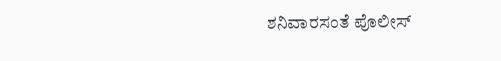ಶನಿವಾರಸಂತೆ ಪೊಲೀಸ್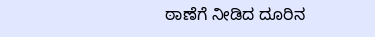ಠಾಣೆಗೆ ನೀಡಿದ ದೂರಿನ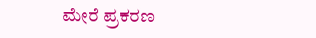ಮೇರೆ ಪ್ರಕರಣ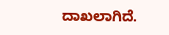ದಾಖಲಾಗಿದೆ.